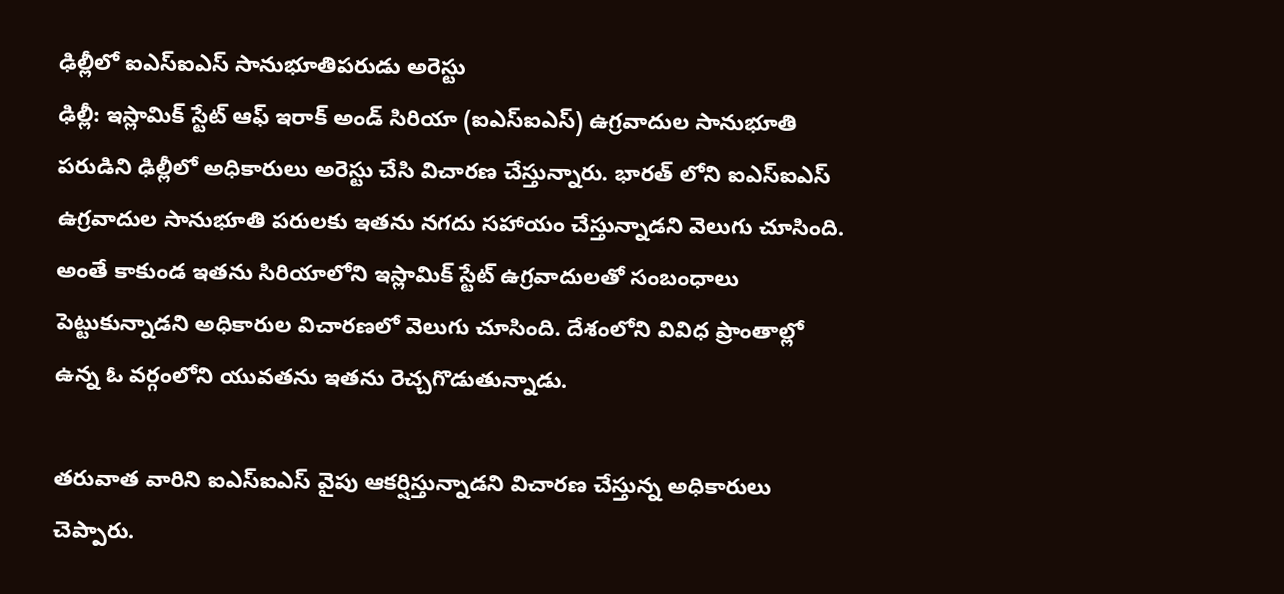ఢిల్లీలో ఐఎస్ఐఎస్ సానుభూతిపరుడు అరెస్టు
ఢిల్లీ: ఇస్లామిక్ స్టేట్ ఆఫ్ ఇరాక్ అండ్ సిరియా (ఐఎస్ఐఎస్) ఉగ్రవాదుల సానుభూతి పరుడిని ఢిల్లీలో అధికారులు అరెస్టు చేసి విచారణ చేస్తున్నారు. భారత్ లోని ఐఎస్ఐఎస్ ఉగ్రవాదుల సానుభూతి పరులకు ఇతను నగదు సహాయం చేస్తున్నాడని వెలుగు చూసింది.
అంతే కాకుండ ఇతను సిరియాలోని ఇస్లామిక్ స్టేట్ ఉగ్రవాదులతో సంబంధాలు పెట్టుకున్నాడని అధికారుల విచారణలో వెలుగు చూసింది. దేశంలోని వివిధ ప్రాంతాల్లో ఉన్న ఓ వర్గంలోని యువతను ఇతను రెచ్చగొడుతున్నాడు.

తరువాత వారిని ఐఎస్ఐఎస్ వైపు ఆకర్షిస్తున్నాడని విచారణ చేస్తున్న అధికారులు చెప్పారు.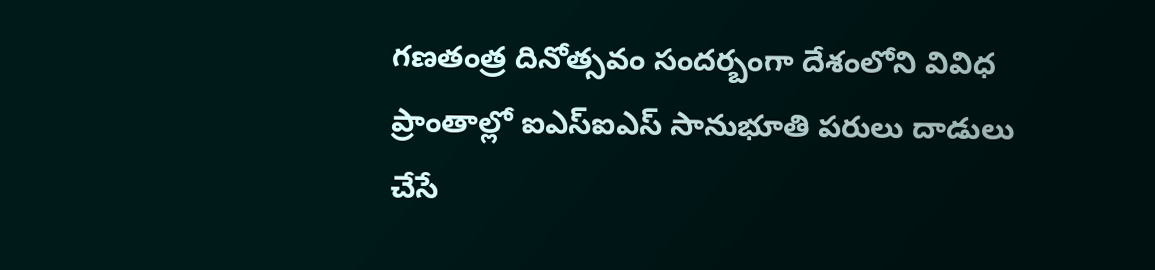గణతంత్ర దినోత్సవం సందర్బంగా దేశంలోని వివిధ ప్రాంతాల్లో ఐఎస్ఐఎస్ సానుభూతి పరులు దాడులు చేసే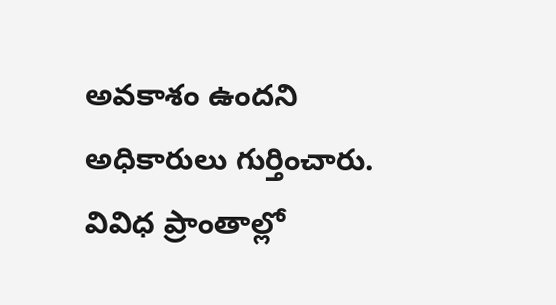అవకాశం ఉందని అధికారులు గుర్తించారు.
వివిధ ప్రాంతాల్లో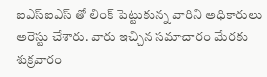ఐఎస్ఐఎస్ తో లింక్ పెట్టుకున్న వారిని అధికారులు అరెస్టు చేశారు. వారు ఇచ్చిన సమాచారం మేరకు శుక్రవారం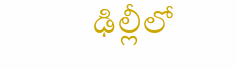ఢిల్లీలో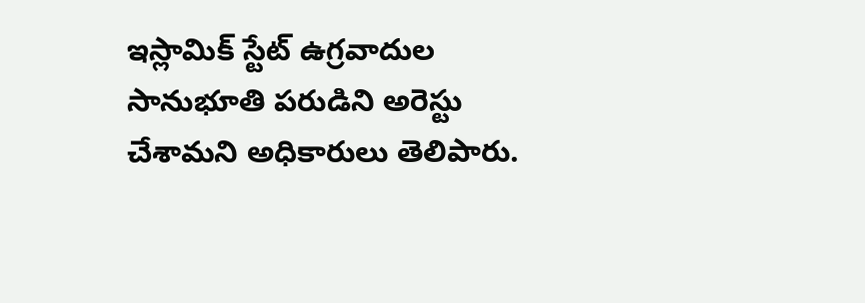ఇస్లామిక్ స్టేట్ ఉగ్రవాదుల సానుభూతి పరుడిని అరెస్టు చేశామని అధికారులు తెలిపారు.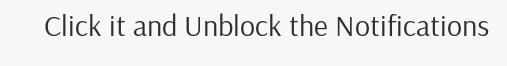Click it and Unblock the Notifications